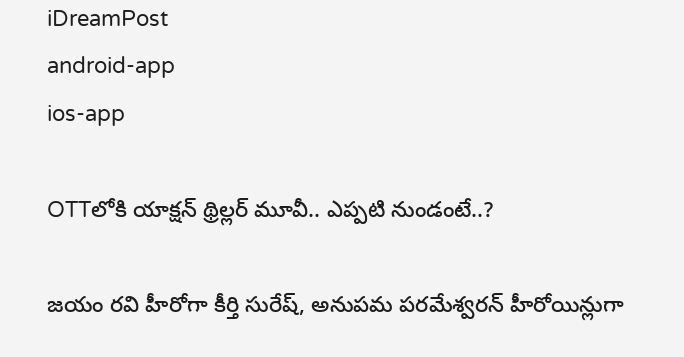iDreamPost
android-app
ios-app

OTTలోకి యాక్షన్ థ్రిల్లర్ మూవీ.. ఎప్పటి నుండంటే..?

జయం రవి హీరోగా కీర్తి సురేష్, అనుపమ పరమేశ్వరన్ హీరోయిన్లుగా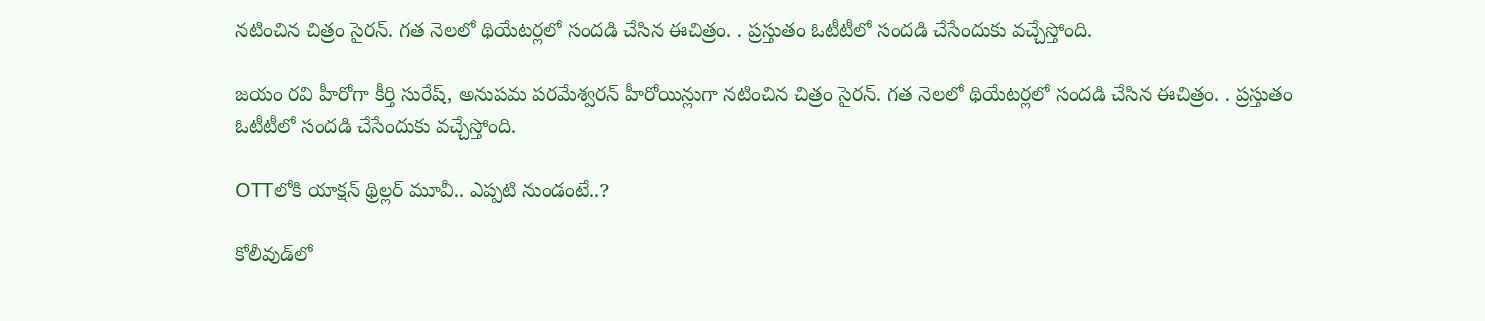నటించిన చిత్రం సైరన్. గత నెలలో థియేటర్లలో సందడి చేసిన ఈచిత్రం. . ప్రస్తుతం ఓటీటీలో సందడి చేసేందుకు వచ్చేస్తోంది.

జయం రవి హీరోగా కీర్తి సురేష్, అనుపమ పరమేశ్వరన్ హీరోయిన్లుగా నటించిన చిత్రం సైరన్. గత నెలలో థియేటర్లలో సందడి చేసిన ఈచిత్రం. . ప్రస్తుతం ఓటీటీలో సందడి చేసేందుకు వచ్చేస్తోంది.

OTTలోకి యాక్షన్ థ్రిల్లర్ మూవీ.. ఎప్పటి నుండంటే..?

కోలీవుడ్‌లో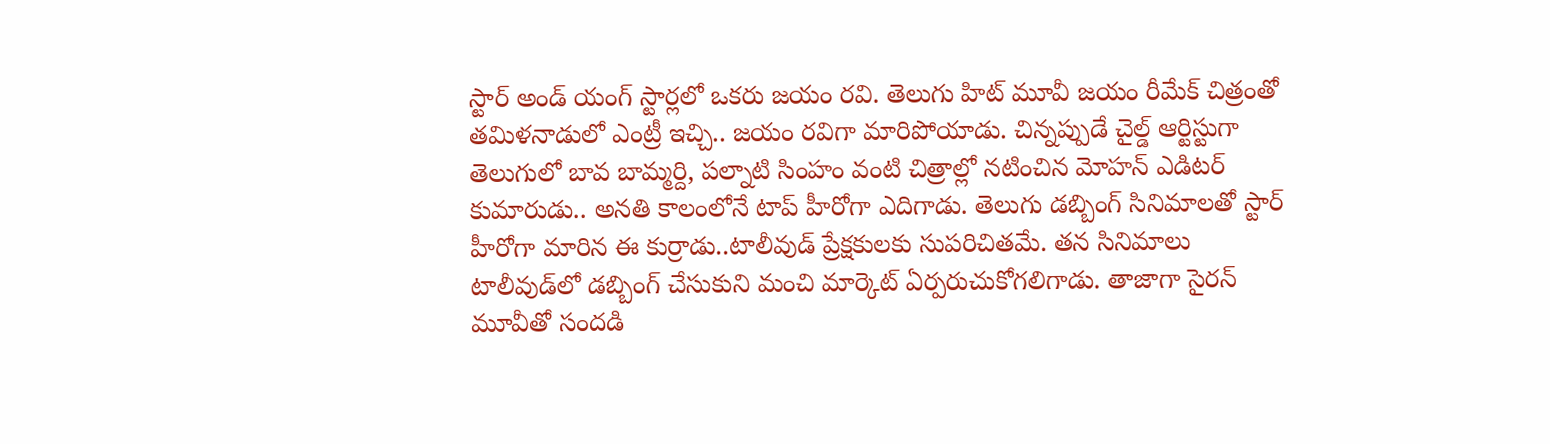స్టార్ అండ్ యంగ్ స్టార్లలో ఒకరు జయం రవి. తెలుగు హిట్ మూవీ జయం రీమేక్‌ చిత్రంతో తమిళనాడులో ఎంట్రీ ఇచ్చి.. జయం రవిగా మారిపోయాడు. చిన్నప్పుడే చైల్డ్ ఆర్టిస్టుగా తెలుగులో బావ బామ్మర్ది, పల్నాటి సింహం వంటి చిత్రాల్లో నటించిన మోహన్ ఎడిటర్ కుమారుడు.. అనతి కాలంలోనే టాప్ హీరోగా ఎదిగాడు. తెలుగు డబ్బింగ్ సినిమాలతో స్టార్ హీరోగా మారిన ఈ కుర్రాడు..టాలీవుడ్ ప్రేక్షకులకు సుపరిచితమే. తన సినిమాలు టాలీవుడ్‌లో డబ్బింగ్ చేసుకుని మంచి మార్కెట్ ఏర్పరుచుకోగలిగాడు. తాజాగా సైరన్ మూవీతో సందడి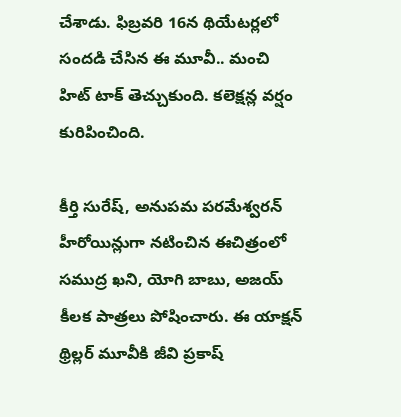చేశాడు. ఫిబ్రవరి 16న థియేటర్లలో సందడి చేసిన ఈ మూవీ.. మంచి హిట్ టాక్ తెచ్చుకుంది. కలెక్షన్ల వర్షం కురిపించింది.

కీర్తి సురేష్, అనుపమ పరమేశ్వరన్ హీరోయిన్లుగా నటించిన ఈచిత్రంలో సముద్ర ఖని, యోగి బాబు, అజయ్ కీలక పాత్రలు పోషించారు. ఈ యాక్షన్ థ్రిల్లర్ మూవీకి జీవి ప్రకాష్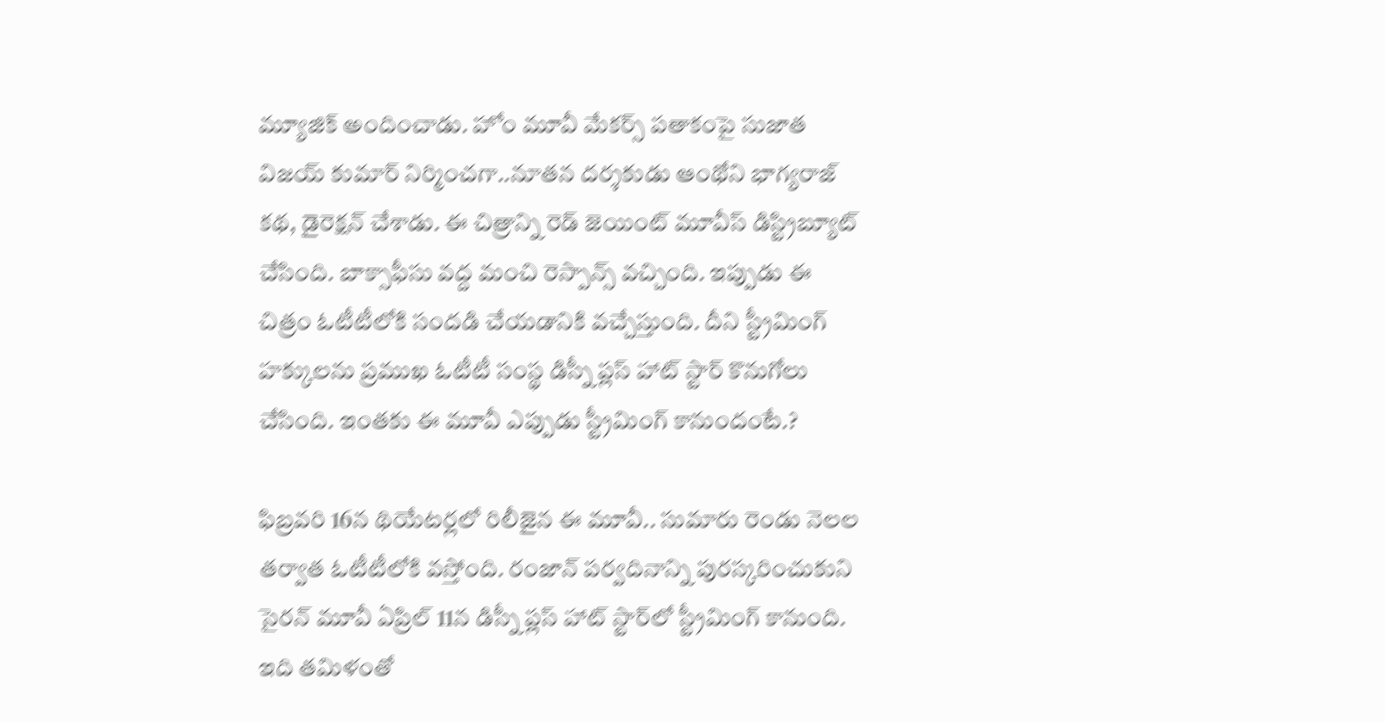మ్యూజిక్ అందించాడు. హోం మూవీ మేకర్స్ పతాకంపై సుజాత విజయ్ కుమార్ నిర్మించగా..నూతన దర్శకుడు ఆంథోని భాగ్యరాజ్ కథ, డైరెక్షన్ చేశాడు. ఈ చిత్రాన్ని రెడ్ జెయింట్ మూవీస్ డిస్ట్రిబ్యూట్ చేసింది. బాక్సాఫీసు వద్ద మంచి రెస్పాన్స్ వచ్చింది. ఇప్పుడు ఈ చిత్రం ఓటీటీలోకి సందడి చేయడానికి వచ్చేస్తుంది. దీని స్ట్రీమింగ్ హక్కులను ప్రముఖ ఓటీటీ సంస్థ డిస్నీ ప్లస్ హాట్ స్టార్ కొనుగోలు చేసింది. ఇంతకు ఈ మూవీ ఎప్పుడు స్ట్రీమింగ్ కానుందంటే.?

ఫిబ్రవరి 16న థియేటర్లలో రిలీజైన ఈ మూవీ.. సుమారు రెండు నెలల తర్వాత ఓటీటీలోకి వస్తోంది. రంజాన్ పర్వదినాన్ని పురస్కరించుకుని సైరన్ మూవీ ఏప్రిల్ 11న డిస్నీ ప్లస్ హాట్ స్టార్‌లో స్ట్రీమింగ్ కానుంది. ఇది తమిళంతో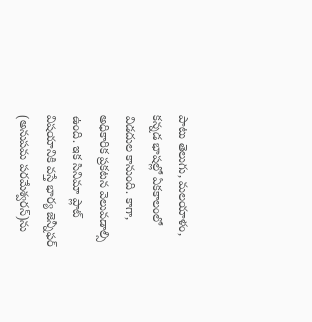పాటు తెలుగు, మలయాళం, కన్నడ భాషల్లో ఏకకాలంలో విడదుల కానుంది. కాగా, అధికారిక ప్రకటన వెలువడాల్సి ఉంది. ఇక సినిమా ప్లాట్ విషయానికి వస్తే భార్య జెన్నీఫర్ (అనుపమ పరమేశ్వరన్)ను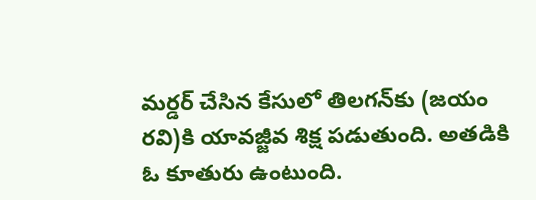మర్డర్ చేసిన కేసులో తిలగన్‌కు (జయం రవి)కి యావజ్జీవ శిక్ష పడుతుంది. అతడికి ఓ కూతురు ఉంటుంది.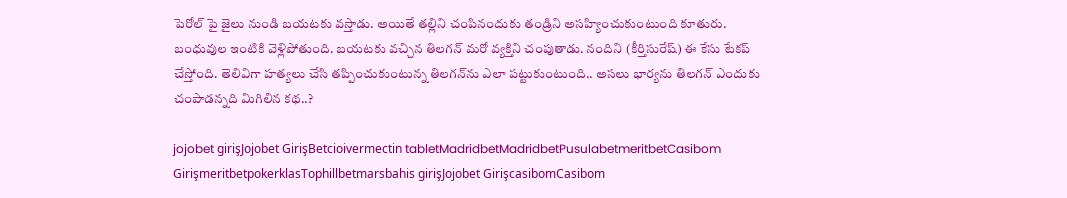పెరోల్ పై జైలు నుండి బయటకు వస్తాడు. అయితే తల్లిని చంపినందుకు తండ్రిని అసహ్యించుకుంటుంది కూతురు. బంధువుల ఇంటికి వెళ్లిపోతుంది. బయటకు వచ్చిన తిలగన్ మరో వ్యక్తిని చంపుతాడు. నందిని (కీర్తిసురేష్) ఈ కేసు టేకప్ చేస్తోంది. తెలివిగా హత్యలు చేసి తప్పించుకుంటున్న తిలగన్‌ను ఎలా పట్టుకుంటుంది.. అసలు భార్యను తిలగన్ ఎందుకు చంపాడన్నది మిగిలిన కథ..?

jojobet girişJojobet GirişBetcioivermectin tabletMadridbetMadridbetPusulabetmeritbetCasibom GirişmeritbetpokerklasTophillbetmarsbahis girişJojobet GirişcasibomCasibom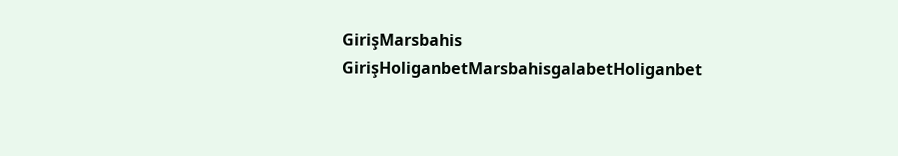GirişMarsbahis GirişHoliganbetMarsbahisgalabetHoliganbet